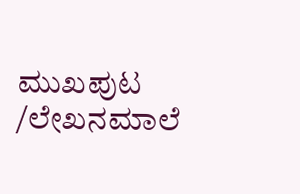ಮುಖಪುಟ /ಲೇಖನಮಾಲೆ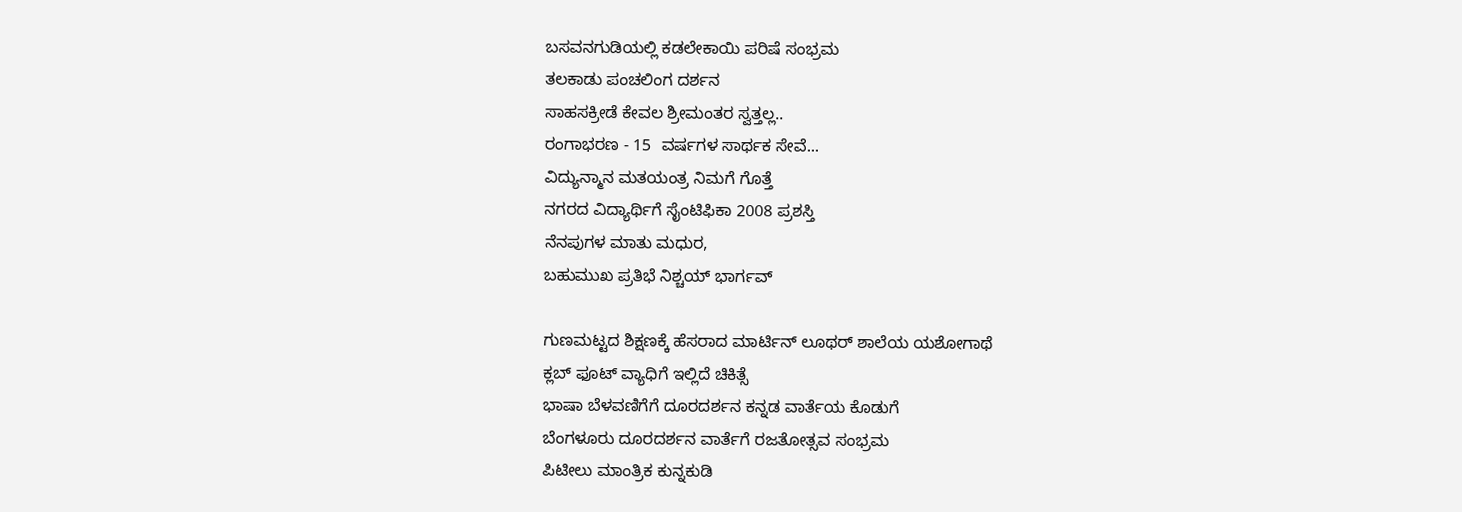ಬಸವನಗುಡಿಯಲ್ಲಿ ಕಡಲೇಕಾಯಿ ಪರಿಷೆ ಸಂಭ್ರಮ
ತಲಕಾಡು ಪಂಚಲಿಂಗ ದರ್ಶನ
ಸಾಹಸಕ್ರೀಡೆ ಕೇವಲ ಶ್ರೀಮಂತರ ಸ್ವತ್ತಲ್ಲ..
ರಂಗಾಭರಣ - 15  ವರ್ಷಗಳ ಸಾರ್ಥಕ ಸೇವೆ...
ವಿದ್ಯುನ್ಮಾನ ಮತಯಂತ್ರ ನಿಮಗೆ ಗೊತ್ತೆ
ನಗರದ ವಿದ್ಯಾರ್ಥಿಗೆ ಸೈಂಟಿಫಿಕಾ 2008 ಪ್ರಶಸ್ತಿ
ನೆನಪುಗಳ ಮಾತು ಮಧುರ,
ಬಹುಮುಖ ಪ್ರತಿಭೆ ನಿಶ್ಚಯ್ ಭಾರ್ಗವ್

ಗುಣಮಟ್ಟದ ಶಿಕ್ಷಣಕ್ಕೆ ಹೆಸರಾದ ಮಾರ್ಟಿನ್ ಲೂಥರ್ ಶಾಲೆಯ ಯಶೋಗಾಥೆ
ಕ್ಲಬ್ ಫೂಟ್ ವ್ಯಾಧಿಗೆ ಇಲ್ಲಿದೆ ಚಿಕಿತ್ಸೆ
ಭಾಷಾ ಬೆಳವಣಿಗೆಗೆ ದೂರದರ್ಶನ ಕನ್ನಡ ವಾರ್ತೆಯ ಕೊಡುಗೆ
ಬೆಂಗಳೂರು ದೂರದರ್ಶನ ವಾರ್ತೆಗೆ ರಜತೋತ್ಸವ ಸಂಭ್ರಮ
ಪಿಟೀಲು ಮಾಂತ್ರಿಕ ಕುನ್ನಕುಡಿ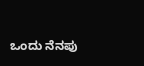ಒಂದು ನೆನಪು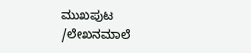ಮುಖಪುಟ /ಲೇಖನಮಾಲೆ